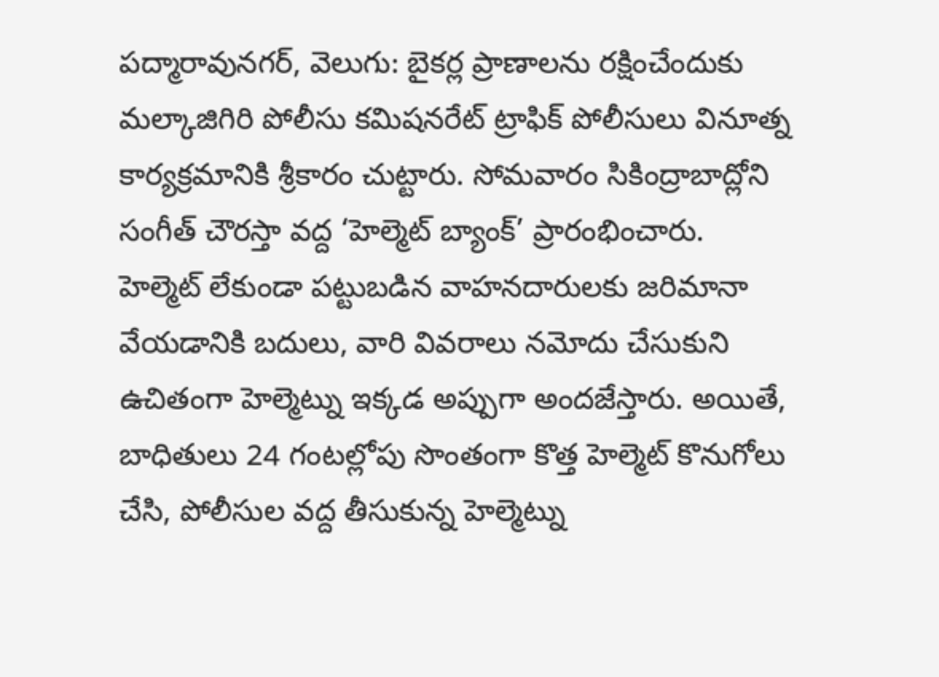పద్మారావునగర్, వెలుగు: బైకర్ల ప్రాణాలను రక్షించేందుకు మల్కాజిగిరి పోలీసు కమిషనరేట్ ట్రాఫిక్ పోలీసులు వినూత్న కార్యక్రమానికి శ్రీకారం చుట్టారు. సోమవారం సికింద్రాబాద్లోని సంగీత్ చౌరస్తా వద్ద ‘హెల్మెట్ బ్యాంక్’ ప్రారంభించారు.
హెల్మెట్ లేకుండా పట్టుబడిన వాహనదారులకు జరిమానా వేయడానికి బదులు, వారి వివరాలు నమోదు చేసుకుని ఉచితంగా హెల్మెట్ను ఇక్కడ అప్పుగా అందజేస్తారు. అయితే, బాధితులు 24 గంటల్లోపు సొంతంగా కొత్త హెల్మెట్ కొనుగోలు చేసి, పోలీసుల వద్ద తీసుకున్న హెల్మెట్ను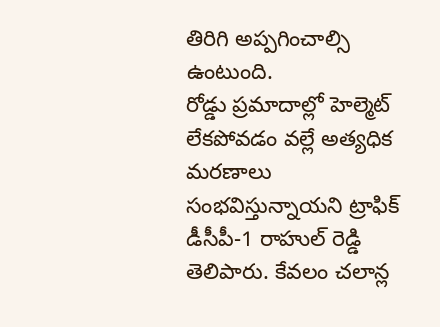తిరిగి అప్పగించాల్సి ఉంటుంది.
రోడ్డు ప్రమాదాల్లో హెల్మెట్ లేకపోవడం వల్లే అత్యధిక మరణాలు సంభవిస్తున్నాయని ట్రాఫిక్ డీసీపీ-1 రాహుల్ రెడ్డి తెలిపారు. కేవలం చలాన్ల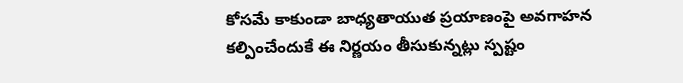కోసమే కాకుండా బాధ్యతాయుత ప్రయాణంపై అవగాహన కల్పించేందుకే ఈ నిర్ణయం తీసుకున్నట్లు స్పష్టం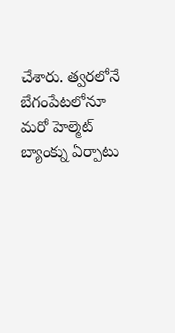చేశారు. త్వరలోనే బేగంపేటలోనూ మరో హెల్మెట్ బ్యాంక్ను ఏర్పాటు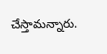చేస్తామన్నారు.